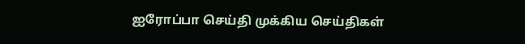ஐரோப்பா செய்தி முக்கிய செய்திகள்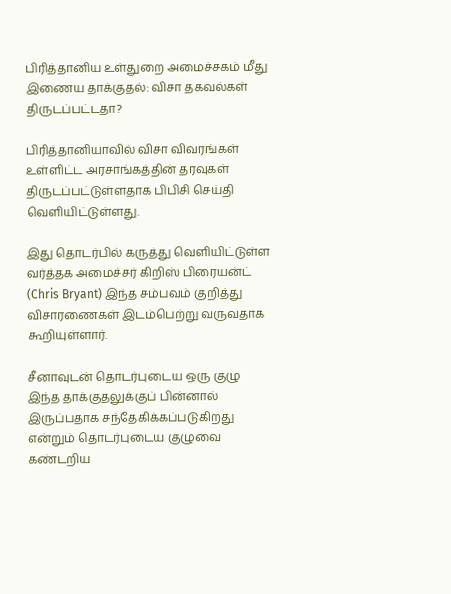பிரித்தானிய உள்துறை அமைச்சகம் மீது இணைய தாக்குதல்: விசா தகவல்கள் திருடப்பட்டதா?

பிரித்தானியாவில் விசா விவரங்கள் உள்ளிட்ட அரசாங்கத்தின் தரவுகள் திருடப்பட்டுள்ளதாக பிபிசி செய்தி வெளியிட்டுள்ளது.

இது தொடர்பில் கருத்து வெளியிட்டுள்ள வர்த்தக அமைச்சர் கிறிஸ் பிரையன்ட் (Chris Bryant) இந்த சம்பவம் குறித்து விசாரணைகள் இடம்பெற்று வருவதாக கூறியுள்ளார்.

சீனாவுடன் தொடர்புடைய ஒரு குழு இந்த தாக்குதலுக்குப் பின்னால் இருப்பதாக சந்தேகிக்கப்படுகிறது என்றும் தொடர்புடைய குழுவை கண்டறிய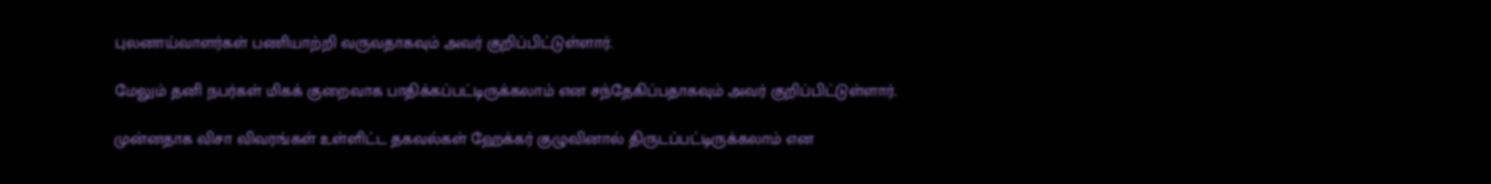புலனாய்வாளர்கள் பணியாற்றி வருவதாகவும் அவர் குறிப்பிட்டுள்ளார்.

மேலும் தனி நபர்கள் மிகக் குறைவாக பாதிக்கப்பட்டிருக்கலாம் என சந்தேகிப்பதாகவும் அவர் குறிப்பிட்டுள்ளார்.

முன்னதாக விசா விவரங்கள் உள்ளிட்ட தகவல்கள் ஹேக்கர் குழுவினால் திருடப்பட்டிருக்கலாம் என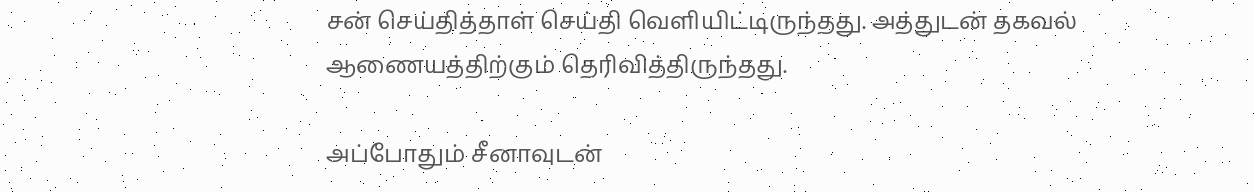சன் செய்தித்தாள் செய்தி வெளியிட்டிருந்தது. அத்துடன் தகவல் ஆணையத்திற்கும் தெரிவித்திருந்தது.

அப்போதும் சீனாவுடன்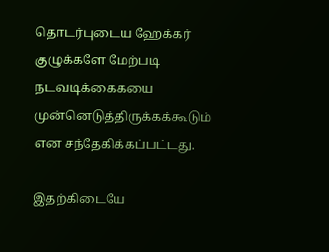தொடர்புடைய ஹேக்கர் குழுக்களே மேற்படி நடவடிக்கைகயை முன்னெடுத்திருக்கக்கூடும் என சந்தேகிக்கப்பட்டது.

இதற்கிடையே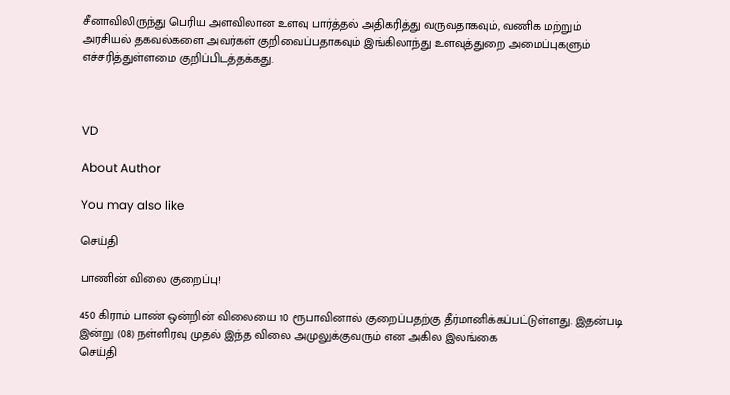சீனாவிலிருந்து பெரிய அளவிலான உளவு பார்த்தல் அதிகரித்து வருவதாகவும், வணிக மற்றும் அரசியல் தகவல்களை அவர்கள் குறிவைப்பதாகவும் இங்கிலாந்து உளவுத்துறை அமைப்புகளும் எச்சரித்துள்ளமை குறிப்பிடத்தக்கது.



VD

About Author

You may also like

செய்தி

பாணின் விலை குறைப்பு!

450 கிராம் பாண் ஒன்றின் விலையை 10 ரூபாவினால் குறைப்பதற்கு தீர்மானிக்கப்பட்டுள்ளது. இதன்படி   இன்று (08) நள்ளிரவு முதல் இந்த விலை அமுலுக்குவரும் என அகில இலங்கை
செய்தி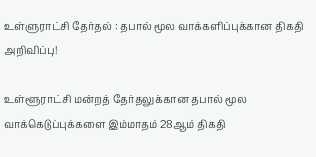உள்ளுராட்சி தேர்தல் : தபால் மூல வாக்களிப்புக்கான திகதி அறிவிப்பு!

உள்ளூராட்சி மன்றத் தேர்தலுக்கான தபால் மூல வாக்கெடுப்புக்களை இம்மாதம் 28ஆம் திகதி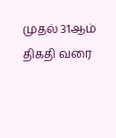முதல் 31ஆம் திகதி வரை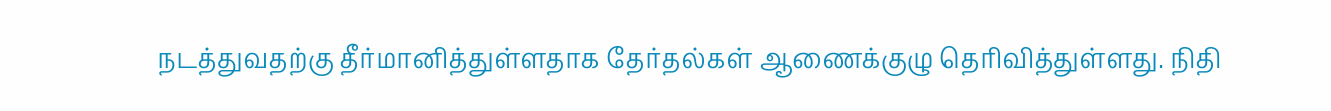நடத்துவதற்கு தீர்மானித்துள்ளதாக தேர்தல்கள் ஆணைக்குழு தெரிவித்துள்ளது. நிதி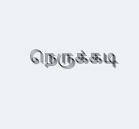நெருக்கடி